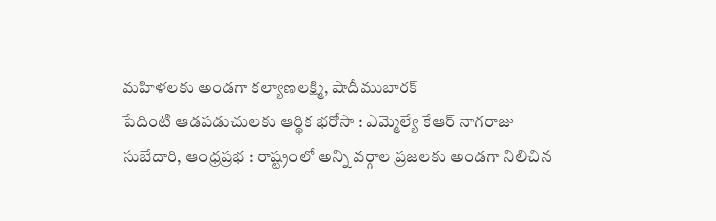మహిళలకు అండగా కల్యాణలక్ష్మి, షాదీముబారక్
పేదింటి ఆడపడుచులకు ఆర్థిక భరోసా : ఎమ్మెల్యే కేఆర్ నాగరాజు
సుబేదారి, ఆంధ్రప్రభ : రాష్ట్రంలో అన్ని వర్గాల ప్రజలకు అండగా నిలిచిన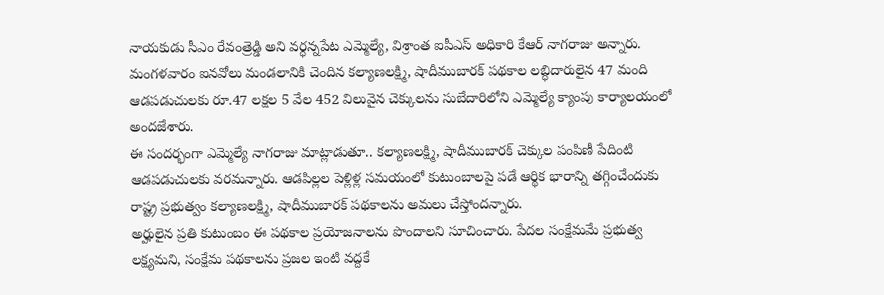నాయకుడు సీఎం రేవంత్రెడ్డి అని వర్ధన్నపేట ఎమ్మెల్యే, విశ్రాంత ఐపీఎస్ అధికారి కేఆర్ నాగరాజు అన్నారు.
మంగళవారం ఐనవోలు మండలానికి చెందిన కల్యాణలక్ష్మి, షాదీముబారక్ పథకాల లబ్ధిదారులైన 47 మంది ఆడపడుచులకు రూ.47 లక్షల 5 వేల 452 విలువైన చెక్కులను సుబేదారిలోని ఎమ్మెల్యే క్యాంపు కార్యాలయంలో అందజేశారు.
ఈ సందర్భంగా ఎమ్మెల్యే నాగరాజు మాట్లాడుతూ.. కల్యాణలక్ష్మి, షాదీముబారక్ చెక్కుల పంపిణీ పేదింటి ఆడపడుచులకు వరమన్నారు. ఆడపిల్లల పెళ్లిళ్ల సమయంలో కుటుంబాలపై పడే ఆర్థిక భారాన్ని తగ్గించేందుకు రాష్ట్ర ప్రభుత్వం కల్యాణలక్ష్మి, షాదీముబారక్ పథకాలను అమలు చేస్తోందన్నారు.
అర్హులైన ప్రతి కుటుంబం ఈ పథకాల ప్రయోజనాలను పొందాలని సూచించారు. పేదల సంక్షేమమే ప్రభుత్వ లక్ష్యమని, సంక్షేమ పథకాలను ప్రజల ఇంటి వద్దకే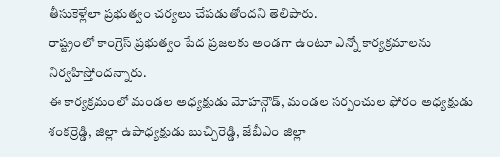తీసుకెళ్లేలా ప్రభుత్వం చర్యలు చేపడుతోందని తెలిపారు.
రాష్ట్రంలో కాంగ్రెస్ ప్రభుత్వం పేద ప్రజలకు అండగా ఉంటూ ఎన్నో కార్యక్రమాలను నిర్వహిస్తోందన్నారు.
ఈ కార్యక్రమంలో మండల అధ్యక్షుడు మోహన్గౌడ్, మండల సర్పంచుల ఫోరం అధ్యక్షుడు శంకర్రెడ్డి, జిల్లా ఉపాధ్యక్షుడు బుచ్చిరెడ్డి, జేబీఎం జిల్లా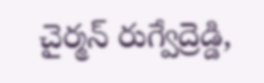చైర్మన్ రుగ్వేద్రెడ్డి,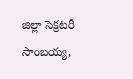జిల్లా సెక్రటరీ సాంబయ్య,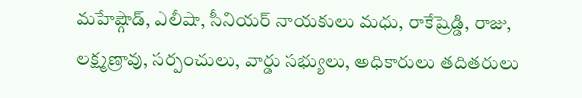మహేష్గౌడ్, ఎలీషా, సీనియర్ నాయకులు మధు, రాకేష్రెడ్డి, రాజు, లక్ష్మణ్రావు, సర్పంచులు, వార్డు సభ్యులు, అధికారులు తదితరులు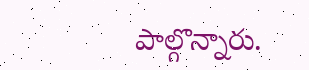పాల్గొన్నారు.